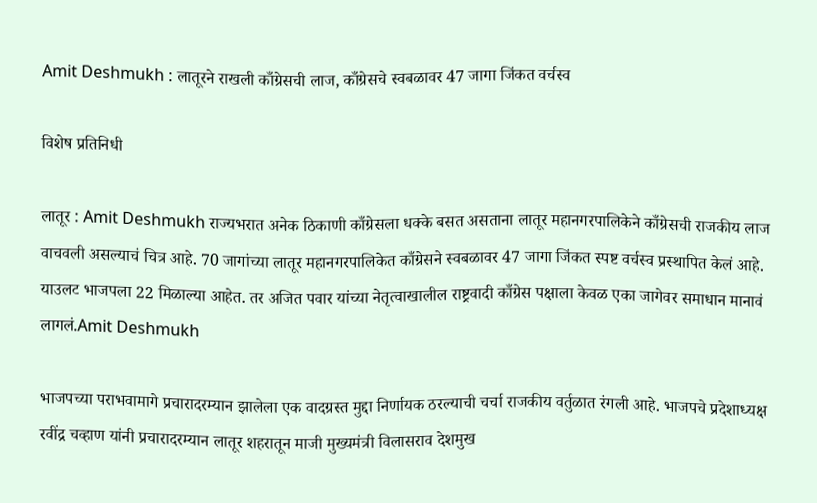Amit Deshmukh : लातूरने राखली काँग्रेसची लाज, काँग्रेसचे स्वबळावर 47 जागा जिंकत वर्चस्व

विशेष प्रतिनिधी

लातूर : Amit Deshmukh राज्यभरात अनेक ठिकाणी काँग्रेसला धक्के बसत असताना लातूर महानगरपालिकेने काँग्रेसची राजकीय लाज वाचवली असल्याचं चित्र आहे. 70 जागांच्या लातूर महानगरपालिकेत काँग्रेसने स्वबळावर 47 जागा जिंकत स्पष्ट वर्चस्व प्रस्थापित केलं आहे. याउलट भाजपला 22 मिळाल्या आहेत. तर अजित पवार यांच्या नेतृत्वाखालील राष्ट्रवादी काँग्रेस पक्षाला केवळ एका जागेवर समाधान मानावं लागलं.Amit Deshmukh

भाजपच्या पराभवामागे प्रचारादरम्यान झालेला एक वादग्रस्त मुद्दा निर्णायक ठरल्याची चर्चा राजकीय वर्तुळात रंगली आहे. भाजपचे प्रदेशाध्यक्ष रवींद्र चव्हाण यांनी प्रचारादरम्यान लातूर शहरातून माजी मुख्यमंत्री विलासराव देशमुख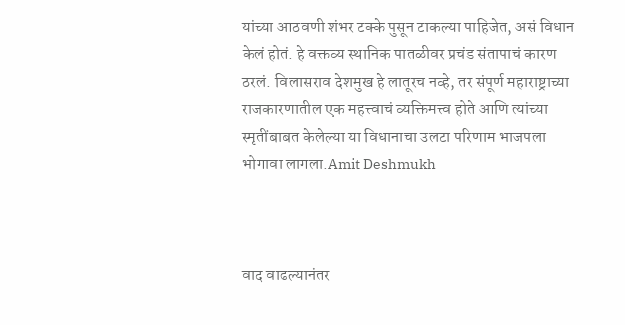यांच्या आठवणी शंभर टक्के पुसून टाकल्या पाहिजेत, असं विधान केलं होतं. हे वक्तव्य स्थानिक पातळीवर प्रचंड संतापाचं कारण ठरलं. विलासराव देशमुख हे लातूरच नव्हे, तर संपूर्ण महाराष्ट्राच्या राजकारणातील एक महत्त्वाचं व्यक्तिमत्त्व होते आणि त्यांच्या स्मृतींबाबत केलेल्या या विधानाचा उलटा परिणाम भाजपला भोगावा लागला.Amit Deshmukh



वाद वाढल्यानंतर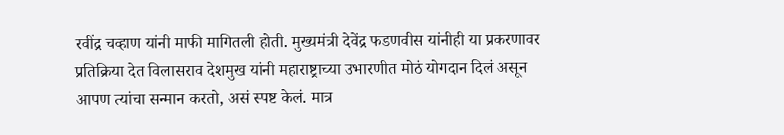रवींद्र चव्हाण यांनी माफी मागितली होती. मुख्यमंत्री देवेंद्र फडणवीस यांनीही या प्रकरणावर प्रतिक्रिया देत विलासराव देशमुख यांनी महाराष्ट्राच्या उभारणीत मोठं योगदान दिलं असून आपण त्यांचा सन्मान करतो, असं स्पष्ट केलं. मात्र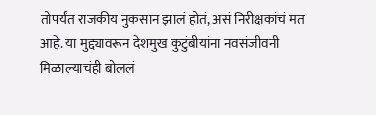तोपर्यंत राजकीय नुकसान झालं होतं, असं निरीक्षकांचं मत आहे. या मुद्द्यावरून देशमुख कुटुंबीयांना नवसंजीवनी मिळाल्याचंही बोललं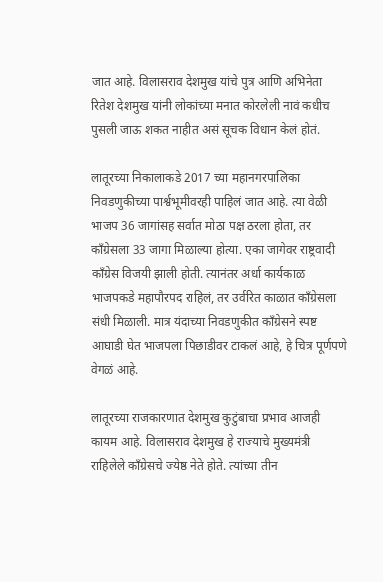जात आहे. विलासराव देशमुख यांचे पुत्र आणि अभिनेता रितेश देशमुख यांनी लोकांच्या मनात कोरलेली नावं कधीच पुसली जाऊ शकत नाहीत असं सूचक विधान केलं होतं.

लातूरच्या निकालाकडे 2017 च्या महानगरपालिका निवडणुकीच्या पार्श्वभूमीवरही पाहिलं जात आहे. त्या वेळी भाजप 36 जागांसह सर्वात मोठा पक्ष ठरला होता, तर काँग्रेसला 33 जागा मिळाल्या होत्या. एका जागेवर राष्ट्रवादी काँग्रेस विजयी झाली होती. त्यानंतर अर्धा कार्यकाळ भाजपकडे महापौरपद राहिलं, तर उर्वरित काळात काँग्रेसला संधी मिळाली. मात्र यंदाच्या निवडणुकीत काँग्रेसने स्पष्ट आघाडी घेत भाजपला पिछाडीवर टाकलं आहे, हे चित्र पूर्णपणे वेगळं आहे.

लातूरच्या राजकारणात देशमुख कुटुंबाचा प्रभाव आजही कायम आहे. विलासराव देशमुख हे राज्याचे मुख्यमंत्री राहिलेले काँग्रेसचे ज्येष्ठ नेते होते. त्यांच्या तीन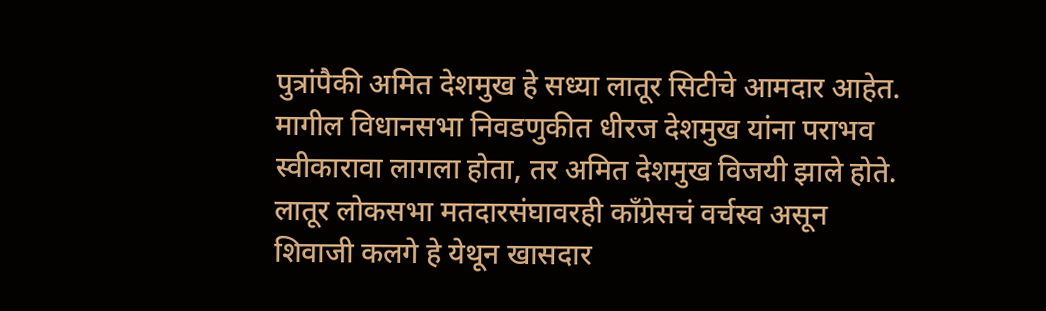पुत्रांपैकी अमित देशमुख हे सध्या लातूर सिटीचे आमदार आहेत. मागील विधानसभा निवडणुकीत धीरज देशमुख यांना पराभव स्वीकारावा लागला होता, तर अमित देशमुख विजयी झाले होते. लातूर लोकसभा मतदारसंघावरही काँग्रेसचं वर्चस्व असून शिवाजी कलगे हे येथून खासदार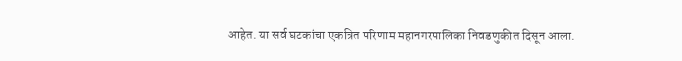आहेत. या सर्व घटकांचा एकत्रित परिणाम महानगरपालिका निवडणुकीत दिसून आला.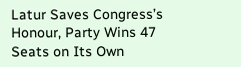Latur Saves Congress’s Honour, Party Wins 47 Seats on Its Own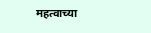महत्वाच्या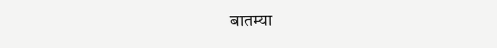बातम्या